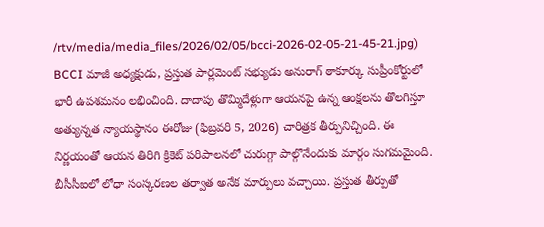/rtv/media/media_files/2026/02/05/bcci-2026-02-05-21-45-21.jpg)
BCCI మాజీ అధ్యక్షుడు, ప్రస్తుత పార్లమెంట్ సభ్యుడు అనురాగ్ ఠాకూర్కు సుప్రీంకోర్టులో భారీ ఉపశమనం లభించింది. దాదాపు తొమ్మిదేళ్లుగా ఆయనపై ఉన్న ఆంక్షలను తొలగిస్తూ అత్యున్నత న్యాయస్థానం ఈరోజు (ఫిబ్రవరి 5, 2026) చారిత్రక తీర్పునిచ్చింది. ఈ నిర్ణయంతో ఆయన తిరిగి క్రికెట్ పరిపాలనలో చురుగ్గా పాల్గొనేందుకు మార్గం సుగమమైంది. బీసీసీఐలో లోధా సంస్కరణల తర్వాత అనేక మార్పులు వచ్చాయి. ప్రస్తుత తీర్పుతో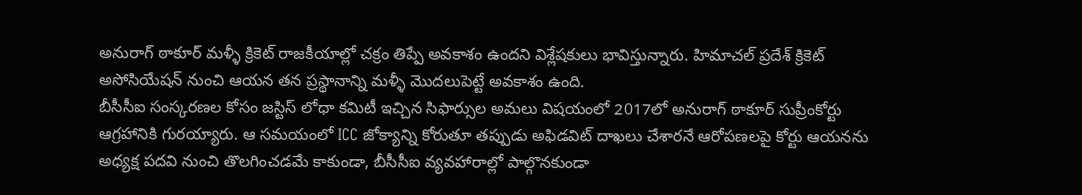అనురాగ్ ఠాకూర్ మళ్ళీ క్రికెట్ రాజకీయాల్లో చక్రం తిప్పే అవకాశం ఉందని విశ్లేషకులు భావిస్తున్నారు. హిమాచల్ ప్రదేశ్ క్రికెట్ అసోసియేషన్ నుంచి ఆయన తన ప్రస్థానాన్ని మళ్ళీ మొదలుపెట్టే అవకాశం ఉంది.
బీసీసీఐ సంస్కరణల కోసం జస్టిస్ లోధా కమిటీ ఇచ్చిన సిఫార్సుల అమలు విషయంలో 2017లో అనురాగ్ ఠాకూర్ సుప్రీంకోర్టు ఆగ్రహానికి గురయ్యారు. ఆ సమయంలో ICC జోక్యాన్ని కోరుతూ తప్పుడు అఫిడవిట్ దాఖలు చేశారనే ఆరోపణలపై కోర్టు ఆయనను అధ్యక్ష పదవి నుంచి తొలగించడమే కాకుండా, బీసీసీఐ వ్యవహారాల్లో పాల్గొనకుండా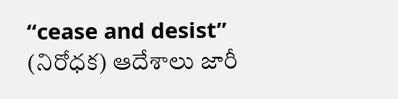“cease and desist” (నిరోధక) ఆదేశాలు జారీ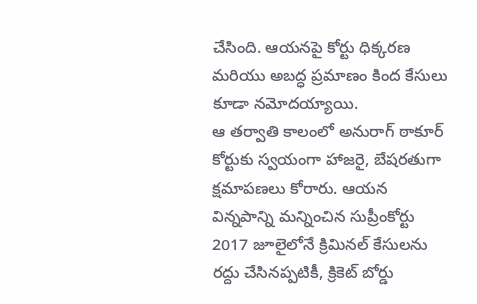చేసింది. ఆయనపై కోర్టు ధిక్కరణ మరియు అబద్ధ ప్రమాణం కింద కేసులు కూడా నమోదయ్యాయి.
ఆ తర్వాతి కాలంలో అనురాగ్ ఠాకూర్ కోర్టుకు స్వయంగా హాజరై, బేషరతుగా క్షమాపణలు కోరారు. ఆయన విన్నపాన్ని మన్నించిన సుప్రీంకోర్టు 2017 జూలైలోనే క్రిమినల్ కేసులను రద్దు చేసినప్పటికీ, క్రికెట్ బోర్డు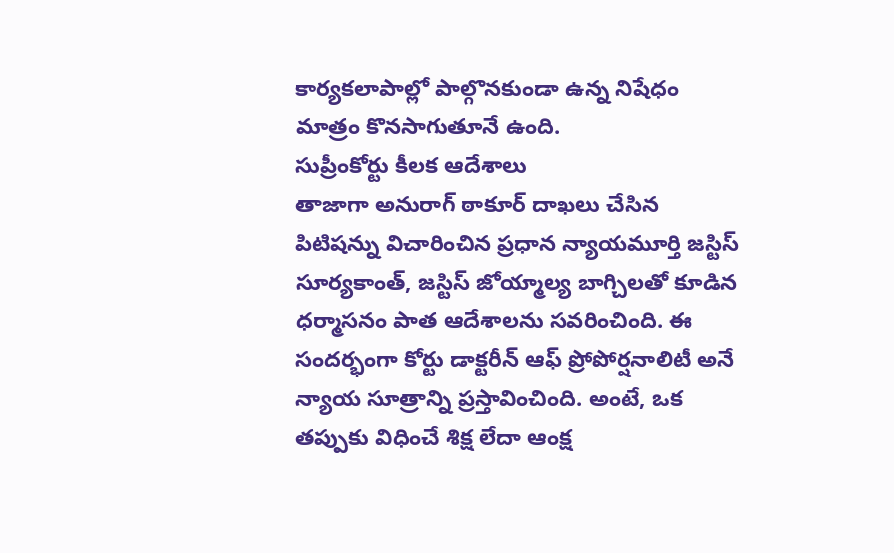కార్యకలాపాల్లో పాల్గొనకుండా ఉన్న నిషేధం మాత్రం కొనసాగుతూనే ఉంది.
సుప్రీంకోర్టు కీలక ఆదేశాలు
తాజాగా అనురాగ్ ఠాకూర్ దాఖలు చేసిన పిటిషన్ను విచారించిన ప్రధాన న్యాయమూర్తి జస్టిస్ సూర్యకాంత్, జస్టిస్ జోయ్మాల్య బాగ్చిలతో కూడిన ధర్మాసనం పాత ఆదేశాలను సవరించింది. ఈ సందర్భంగా కోర్టు డాక్టరీన్ ఆఫ్ ప్రోపోర్షనాలిటీ అనే న్యాయ సూత్రాన్ని ప్రస్తావించింది. అంటే, ఒక తప్పుకు విధించే శిక్ష లేదా ఆంక్ష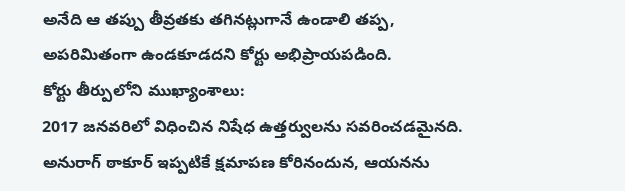అనేది ఆ తప్పు తీవ్రతకు తగినట్లుగానే ఉండాలి తప్ప, అపరిమితంగా ఉండకూడదని కోర్టు అభిప్రాయపడింది.
కోర్టు తీర్పులోని ముఖ్యాంశాలు:
2017 జనవరిలో విధించిన నిషేధ ఉత్తర్వులను సవరించడమైనది.
అనురాగ్ ఠాకూర్ ఇప్పటికే క్షమాపణ కోరినందున, ఆయనను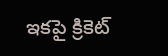ఇకపై క్రికెట్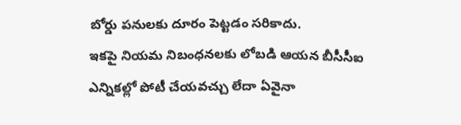బోర్డు పనులకు దూరం పెట్టడం సరికాదు.
ఇకపై నియమ నిబంధనలకు లోబడి ఆయన బీసీసీఐ ఎన్నికల్లో పోటీ చేయవచ్చు లేదా ఏవైనా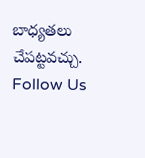బాధ్యతలు చేపట్టవచ్చు.
Follow Us